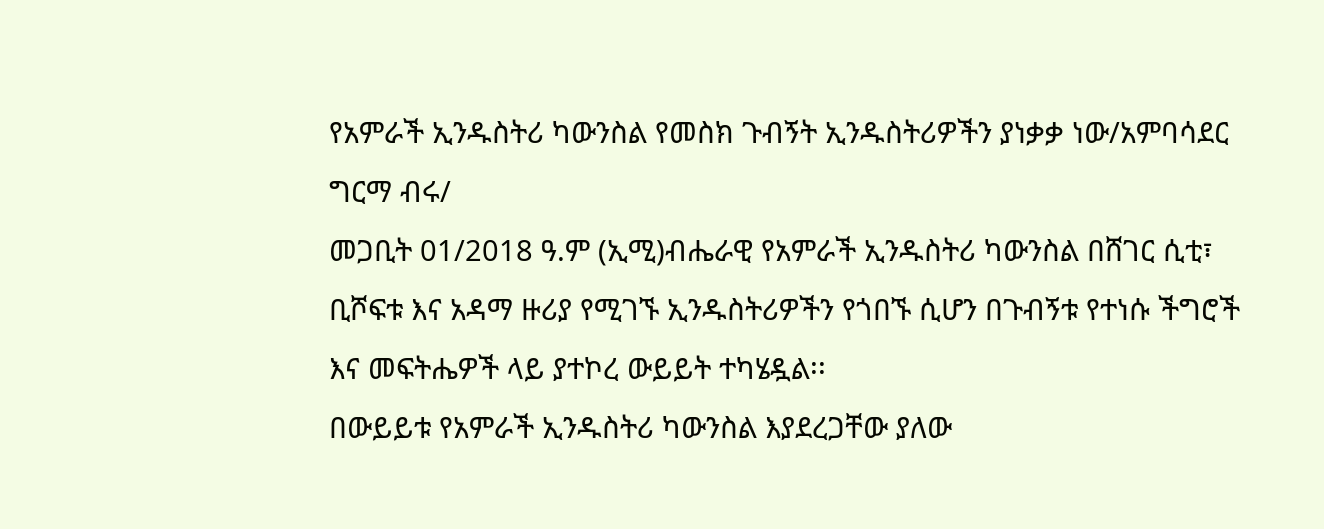የአምራች ኢንዱስትሪ ካውንስል የመስክ ጉብኝት ኢንዱስትሪዎችን ያነቃቃ ነው/አምባሳደር ግርማ ብሩ/
መጋቢት 01/2018 ዓ.ም (ኢሚ)ብሔራዊ የአምራች ኢንዱስትሪ ካውንስል በሸገር ሲቲ፣ ቢሾፍቱ እና አዳማ ዙሪያ የሚገኙ ኢንዱስትሪዎችን የጎበኙ ሲሆን በጉብኝቱ የተነሱ ችግሮች እና መፍትሔዎች ላይ ያተኮረ ውይይት ተካሄዷል፡፡
በውይይቱ የአምራች ኢንዱስትሪ ካውንስል እያደረጋቸው ያለው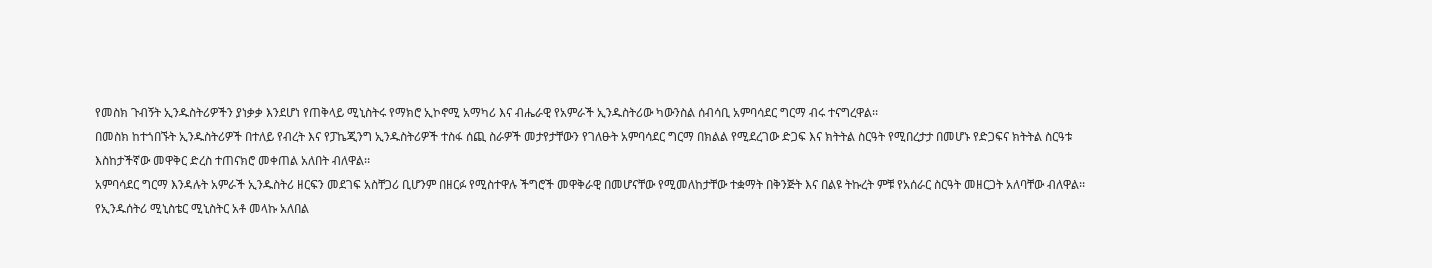የመስክ ጉብኝት ኢንዱስትሪዎችን ያነቃቃ እንደሆነ የጠቅላይ ሚኒስትሩ የማክሮ ኢኮኖሚ አማካሪ እና ብሔራዊ የአምራች ኢንዱስትሪው ካውንስል ሰብሳቢ አምባሳደር ግርማ ብሩ ተናግረዋል፡፡
በመስክ ከተጎበኙት ኢንዱስትሪዎች በተለይ የብረት እና የፓኬጂንግ ኢንዱስትሪዎች ተስፋ ሰጪ ስራዎች መታየታቸውን የገለፁት አምባሳደር ግርማ በክልል የሚደረገው ድጋፍ እና ክትትል ስርዓት የሚበረታታ በመሆኑ የድጋፍና ክትትል ስርዓቱ እስከታችኛው መዋቅር ድረስ ተጠናክሮ መቀጠል አለበት ብለዋል፡፡
አምባሳደር ግርማ እንዳሉት አምራች ኢንዱስትሪ ዘርፍን መደገፍ አስቸጋሪ ቢሆንም በዘርፉ የሚስተዋሉ ችግሮች መዋቅራዊ በመሆናቸው የሚመለከታቸው ተቋማት በቅንጅት እና በልዩ ትኩረት ምቹ የአሰራር ስርዓት መዘርጋት አለባቸው ብለዋል፡፡
የኢንዱሰትሪ ሚኒስቴር ሚኒስትር አቶ መላኩ አለበል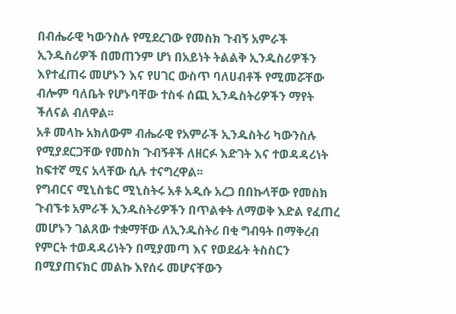በብሔራዊ ካውንስሉ የሚደረገው የመስክ ጉብኝ አምራች ኢንዱስሪዎች በመጠንም ሆነ በአይነት ትልልቅ ኢንዱስሪዎችን እየተፈጠሩ መሆኑን እና የሀገር ውስጥ ባለሀብቶች የሚመሯቸው ብሎም ባለቤት የሆኑባቸው ተስፋ ሰጪ ኢንዱስትሪዎችን ማየት ችለናል ብለዋል፡፡
አቶ መላኩ አክለውም ብሔራዊ የአምራች ኢንዱስትሪ ካውንስሉ የሚያደርጋቸው የመስክ ጉብኝቶች ለዘርፉ እድገት እና ተወዳዳሪነት ከፍተኛ ሚና አላቸው ሲሉ ተናግረዋል፡፡
የግብርና ሚኒስቴር ሚኒስትሩ አቶ አዲሱ አረጋ በበኩላቸው የመስክ ጉብኙቱ አምራች ኢንዱስትሪዎችን በጥልቀት ለማወቅ እድል የፈጠረ መሆኑን ገልጸው ተቋማቸው ለኢንዱስትሪ በቂ ግብዓት በማቅረብ የምርት ተወዳዳሪነትን በሚያመጣ እና የወደፊት ትስስርን በሚያጠናክር መልኩ እየሰሩ መሆናቸውን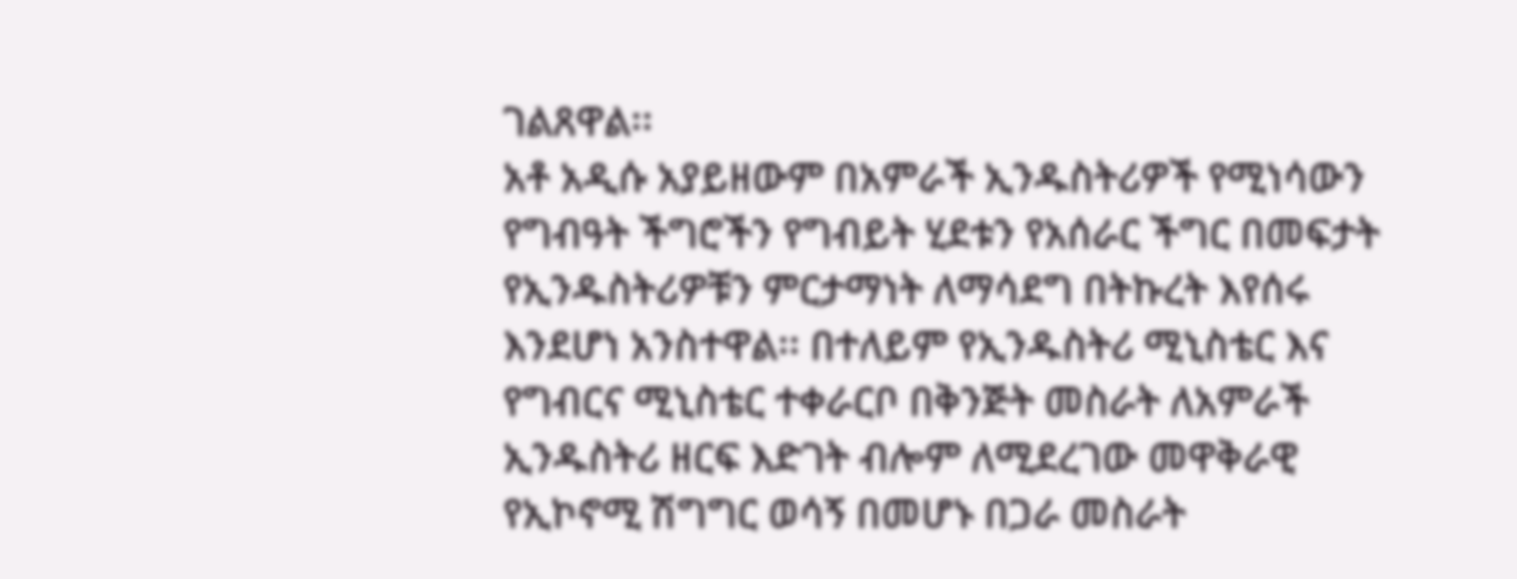ገልጸዋል፡፡
አቶ አዲሱ አያይዘውም በአምራች ኢንዱስትሪዎች የሚነሳውን የግብዓት ችግሮችን የግብይት ሂደቱን የአሰራር ችግር በመፍታት የኢንዱስትሪዎቹን ምርታማነት ለማሳደግ በትኩረት እየሰሩ እንደሆነ አንስተዋል፡፡ በተለይም የኢንዱስትሪ ሚኒስቴር እና የግብርና ሚኒስቴር ተቀራርቦ በቅንጅት መስራት ለአምራች ኢንዱስትሪ ዘርፍ እድገት ብሎም ለሚደረገው መዋቅራዊ የኢኮኖሚ ሽግግር ወሳኝ በመሆኑ በጋራ መስራት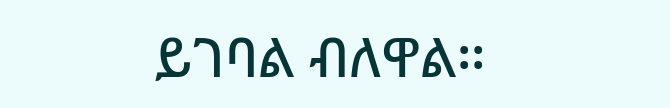ይገባል ብለዋል፡፡